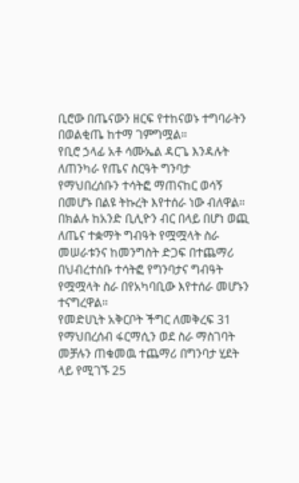ቢሮው በጤናውን ዘርፍ የተከናወኑ ተግባራትን በወልቂጤ ከተማ ገምግሟል።
የቢሮ ኃላፊ አቶ ሳሙኤል ዳርጌ እንዳሉት ለጠንካራ የጤና ስርዓት ግንባታ የማህበረሰቡን ተሳትፎ ማጠናከር ወሳኝ በመሆኑ በልዩ ትኩረት እየተሰራ ነው ብለዋል።
በክልሉ ከአንድ ቢሊዮን ብር በላይ በሆነ ወጪ ለጤና ተቋማት ግብዓት የሟሟላት ስራ መሠራቱንና ከመንግስት ድጋፍ በተጨማሪ በህብረተሰቡ ተሳትፎ የግንባታና ግብዓት የሟሟላት ስራ በየአካባቢው እየተሰራ መሆኑን ተናግረዋል።
የመድሀኒት አቅርቦት ችግር ለመቅረፍ 31 የማህበረሰብ ፋርማሲን ወደ ስራ ማስገባት መቻሉን ጠቁመዉ ተጨማሪ በግንባታ ሂደት ላይ የሚገኙ 25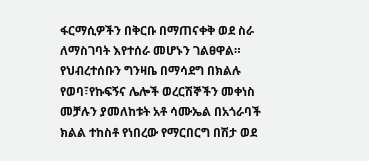ፋርማሲዎችን በቅርቡ በማጠናቀቅ ወደ ስራ ለማስገባት እየተሰራ መሆኑን ገልፀዋል።
የህብረተሰቡን ግንዛቤ በማሳደግ በክልሉ የወባ፣የኩፍኝና ሌሎች ወረርሽኞችን መቀነስ መቻሉን ያመለከቱት አቶ ሳሙኤል በአጎራባች ክልል ተከስቶ የነበረው የማርበርግ በሽታ ወደ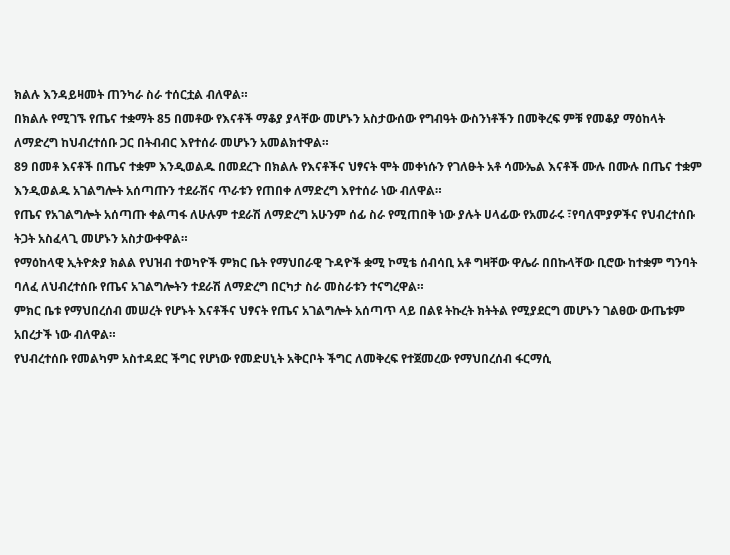ክልሉ እንዳይዛመት ጠንካራ ስራ ተሰርቷል ብለዋል።
በክልሉ የሚገኙ የጤና ተቋማት 85 በመቶው የእናቶች ማቆያ ያላቸው መሆኑን አስታውሰው የግብዓት ውስንነቶችን በመቅረፍ ምቹ የመቆያ ማዕከላት ለማድረግ ከህብረተሰቡ ጋር በትብብር እየተሰራ መሆኑን አመልክተዋል።
89 በመቶ እናቶች በጤና ተቋም እንዲወልዱ በመደረጉ በክልሉ የእናቶችና ህፃናት ሞት መቀነሱን የገለፁት አቶ ሳሙኤል እናቶች ሙሉ በሙሉ በጤና ተቋም እንዲወልዱ አገልግሎት አሰጣጡን ተደራሽና ጥራቱን የጠበቀ ለማድረግ እየተሰራ ነው ብለዋል።
የጤና የአገልግሎት አሰጣጡ ቀልጣፋ ለሁሉም ተደራሽ ለማድረግ አሁንም ሰፊ ስራ የሚጠበቅ ነው ያሉት ሀላፊው የአመራሩ ፣የባለሞያዎችና የህብረተሰቡ ትጋት አስፈላጊ መሆኑን አስታውቀዋል።
የማዕከላዊ ኢትዮጵያ ክልል የህዝብ ተወካዮች ምክር ቤት የማህበራዊ ጉዳዮች ቋሚ ኮሚቴ ሰብሳቢ አቶ ግዛቸው ዋሌራ በበኩላቸው ቢሮው ከተቋም ግንባት ባለፈ ለህብረተሰቡ የጤና አገልግሎትን ተደራሽ ለማድረግ በርካታ ስራ መስራቱን ተናግረዋል።
ምክር ቤቱ የማህበረሰብ መሠረት የሆኑት እናቶችና ህፃናት የጤና አገልግሎት አሰጣጥ ላይ በልዩ ትኩረት ክትትል የሚያደርግ መሆኑን ገልፀው ውጤቱም አበረታች ነው ብለዋል።
የህብረተሰቡ የመልካም አስተዳደር ችግር የሆነው የመድሀኒት አቅርቦት ችግር ለመቅረፍ የተጀመረው የማህበረሰብ ፋርማሲ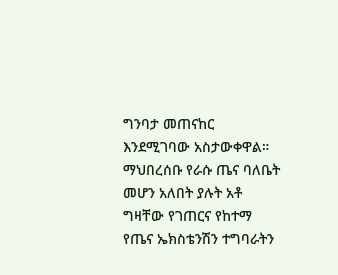ግንባታ መጠናከር እንደሚገባው አስታውቀዋል።
ማህበረሰቡ የራሱ ጤና ባለቤት መሆን አለበት ያሉት አቶ ግዛቸው የገጠርና የከተማ የጤና ኤክስቴንሽን ተግባራትን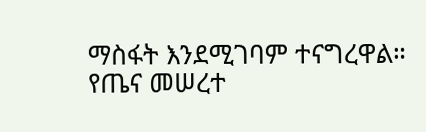ማስፋት እንደሚገባም ተናግረዋል።
የጤና መሠረተ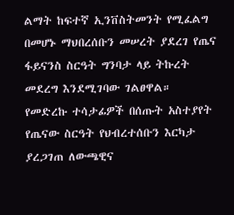ልማት ከፍተኛ ኢንቨስትመንት የሚፈልግ በመሆኑ ማህበረሰቡን መሠረት ያደረገ የጤና ፋይናንስ ስርዓት ግንባታ ላይ ትኩረት መደረግ እንደሚገባው ገልፀዋል።
የመድረኩ ተሳታፊዎች በሰጡት አስተያየት የጤናው ስርዓት የህብረተሰቡን እርካታ ያረጋገጠ ለውጫዊና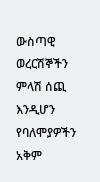ውስጣዊ ወረርሽኞችን ምላሽ ሰጪ እንዲሆን የባለሞያዎችን አቅም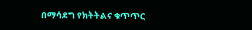በማሳደግ የክትትልና ቁጥጥር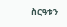ስርዓቱን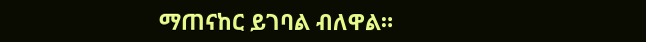ማጠናከር ይገባል ብለዋል።